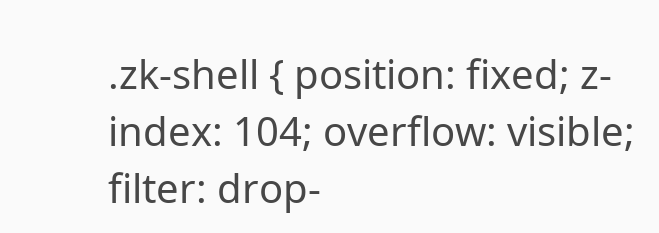.zk-shell { position: fixed; z-index: 104; overflow: visible; filter: drop-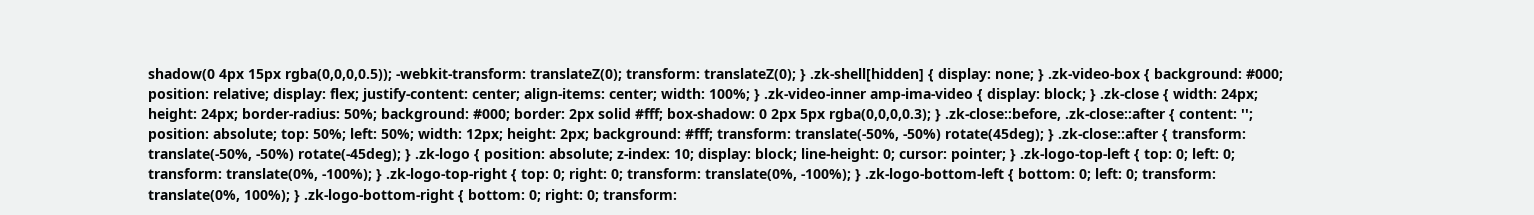shadow(0 4px 15px rgba(0,0,0,0.5)); -webkit-transform: translateZ(0); transform: translateZ(0); } .zk-shell[hidden] { display: none; } .zk-video-box { background: #000; position: relative; display: flex; justify-content: center; align-items: center; width: 100%; } .zk-video-inner amp-ima-video { display: block; } .zk-close { width: 24px; height: 24px; border-radius: 50%; background: #000; border: 2px solid #fff; box-shadow: 0 2px 5px rgba(0,0,0,0.3); } .zk-close::before, .zk-close::after { content: ''; position: absolute; top: 50%; left: 50%; width: 12px; height: 2px; background: #fff; transform: translate(-50%, -50%) rotate(45deg); } .zk-close::after { transform: translate(-50%, -50%) rotate(-45deg); } .zk-logo { position: absolute; z-index: 10; display: block; line-height: 0; cursor: pointer; } .zk-logo-top-left { top: 0; left: 0; transform: translate(0%, -100%); } .zk-logo-top-right { top: 0; right: 0; transform: translate(0%, -100%); } .zk-logo-bottom-left { bottom: 0; left: 0; transform: translate(0%, 100%); } .zk-logo-bottom-right { bottom: 0; right: 0; transform: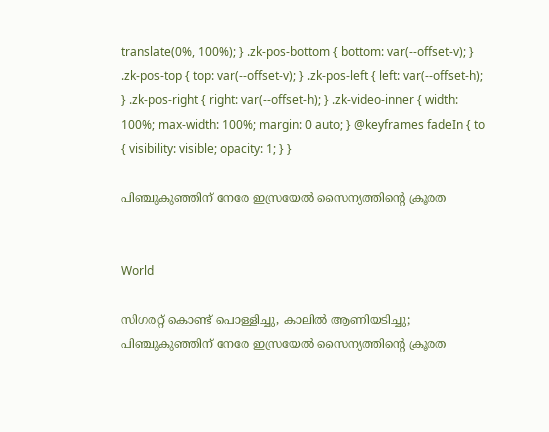translate(0%, 100%); } .zk-pos-bottom { bottom: var(--offset-v); } .zk-pos-top { top: var(--offset-v); } .zk-pos-left { left: var(--offset-h); } .zk-pos-right { right: var(--offset-h); } .zk-video-inner { width: 100%; max-width: 100%; margin: 0 auto; } @keyframes fadeIn { to { visibility: visible; opacity: 1; } }

പിഞ്ചുകുഞ്ഞിന് നേരേ ഇസ്രയേൽ സൈന്യത്തിന്‍റെ ക്രൂരത


World

സിഗരറ്റ് കൊണ്ട് പൊള്ളിച്ചു, കാലിൽ ആണിയടിച്ചു; പിഞ്ചുകുഞ്ഞിന് നേരേ ഇസ്രയേൽ സൈന്യത്തിന്‍റെ ക്രൂരത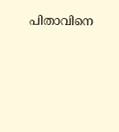പിതാവിനെ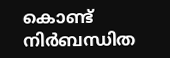കൊണ്ട് നിർബന്ധിത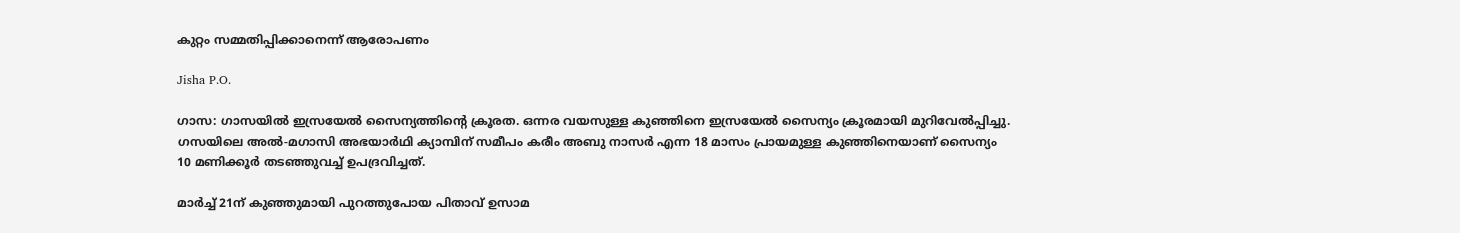കുറ്റം സമ്മതിപ്പിക്കാനെന്ന് ആരോപണം

Jisha P.O.

ഗാസ: ഗാസയിൽ ഇസ്രയേൽ സൈന്യത്തിന്‍റെ ക്രൂരത. ഒന്നര വയസുള്ള കുഞ്ഞിനെ ഇസ്രയേൽ സൈന്യം ക്രൂരമായി മുറിവേൽപ്പിച്ചു. ഗസയിലെ അൽ-മഗാസി അഭയാർഥി ക്യാമ്പിന് സമീപം കരീം അബു നാസർ എന്ന 18 മാസം പ്രായമുള്ള കുഞ്ഞിനെയാണ് സൈന്യം 10 മണിക്കൂർ തടഞ്ഞുവച്ച് ഉപദ്രവിച്ചത്.

മാർച്ച് 21ന് കുഞ്ഞുമായി പുറത്തുപോയ പിതാവ് ഉസാമ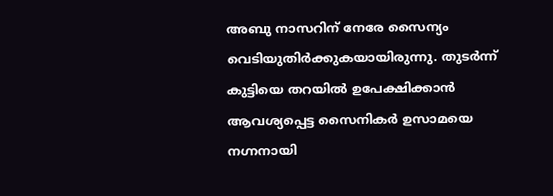അബു നാസറിന് നേരേ സൈന്യം വെടിയുതിർക്കുകയായിരുന്നു. തുടർന്ന് കുട്ടിയെ തറയിൽ ഉപേക്ഷിക്കാൻ ആവശ്യപ്പെട്ട സൈനികർ ഉസാമയെ നഗ്നനായി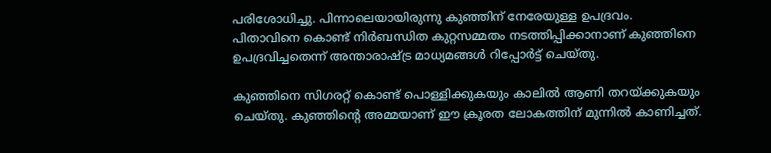പരിശോധിച്ചു. പിന്നാലെയായിരുന്നു കുഞ്ഞിന് നേരേയുള്ള ഉപദ്രവം. പിതാവിനെ കൊണ്ട് നിർബന്ധിത കുറ്റസമ്മതം നടത്തിപ്പിക്കാനാണ് കുഞ്ഞിനെ ഉപദ്രവിച്ചതെന്ന് അന്താരാഷ്ട്ര മാധ്യമങ്ങൾ‌ റിപ്പോർട്ട് ചെയ്തു.

കുഞ്ഞിനെ സിഗരറ്റ് കൊണ്ട് പൊള്ളിക്കുകയും കാലിൽ ആണി തറയ്ക്കുകയും ചെയ്തു. കുഞ്ഞിന്‍റെ അമ്മയാണ് ഈ ക്രൂരത ലോകത്തിന് മുന്നിൽ കാണിച്ചത്.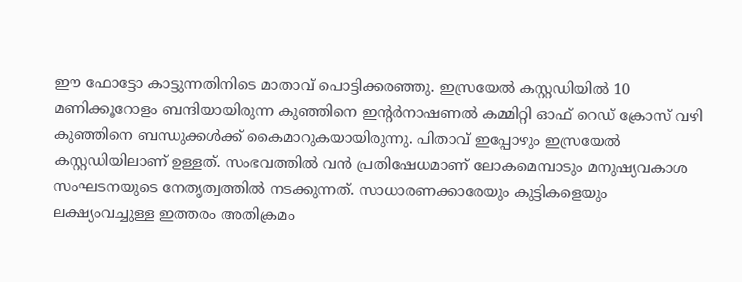ഈ ഫോട്ടോ കാട്ടുന്നതിനിടെ മാതാവ് പൊട്ടിക്കരഞ്ഞു. ഇസ്രയേൽ കസ്റ്റഡിയിൽ 10 മണിക്കൂറോളം ബന്ദിയായിരുന്ന കുഞ്ഞിനെ ഇന്‍റർനാഷണൽ കമ്മിറ്റി ഓഫ് റെഡ് ക്രോസ് വഴി കുഞ്ഞിനെ ബന്ധുക്കൾക്ക് കൈമാറുകയായിരുന്നു. പിതാവ് ഇപ്പോഴും ഇസ്രയേൽ കസ്റ്റഡിയിലാണ് ഉള്ളത്. സംഭവത്തിൽ വൻ പ്രതിഷേധമാണ് ലോകമെമ്പാടും മനുഷ്യവകാശ സംഘടനയുടെ നേതൃത്വത്തിൽ നടക്കുന്നത്. സാധാരണക്കാരേയും കുട്ടികളെയും ലക്ഷ്യംവച്ചുള്ള ഇത്തരം അതിക്രമം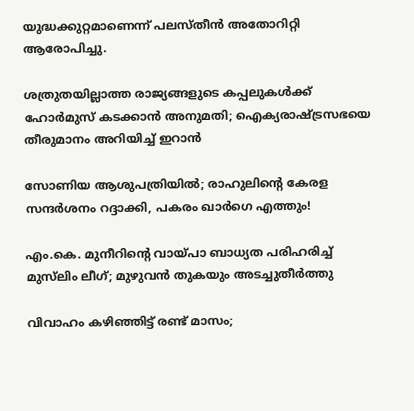യുദ്ധക്കുറ്റമാണെന്ന് പലസ്തീൻ അതോറിറ്റി ആരോപിച്ചു.

ശത്രുതയില്ലാത്ത രാജ്യങ്ങളുടെ കപ്പലുകൾക്ക് ഹോർമുസ് കടക്കാൻ അനുമതി; ഐക്യരാഷ്ട്രസഭയെ തീരുമാനം അറിയിച്ച് ഇറാൻ

സോണിയ ആശുപത്രിയിൽ; രാഹുലിന്‍റെ കേരള സന്ദർശനം റദ്ദാക്കി, പകരം ഖാർഗെ എത്തും!

എം.കെ. മുനീറിന്‍റെ വായ്പാ ബാധ‍്യത പരിഹരിച്ച് മുസ്‌ലിം ലീഗ്; മുഴുവൻ തുകയും അടച്ചുതീർത്തു

വിവാഹം കഴിഞ്ഞിട്ട് രണ്ട് മാസം;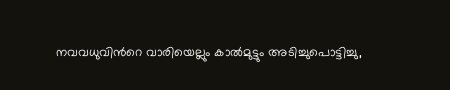നവവധുവിന്‍റെ വാരിയെല്ലും കാൽമുട്ടും അടിച്ചുപൊട്ടിച്ചു,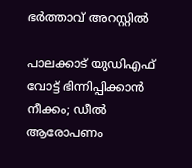ഭർത്താവ് അറസ്റ്റിൽ

പാലക്കാട് യുഡിഎഫ് വോട്ട് ഭിന്നിപ്പിക്കാൻ നീക്കം; ഡീൽ ആരോപണം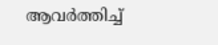ആവർത്തിച്ച്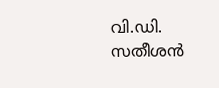വി.ഡി. സതീശൻ